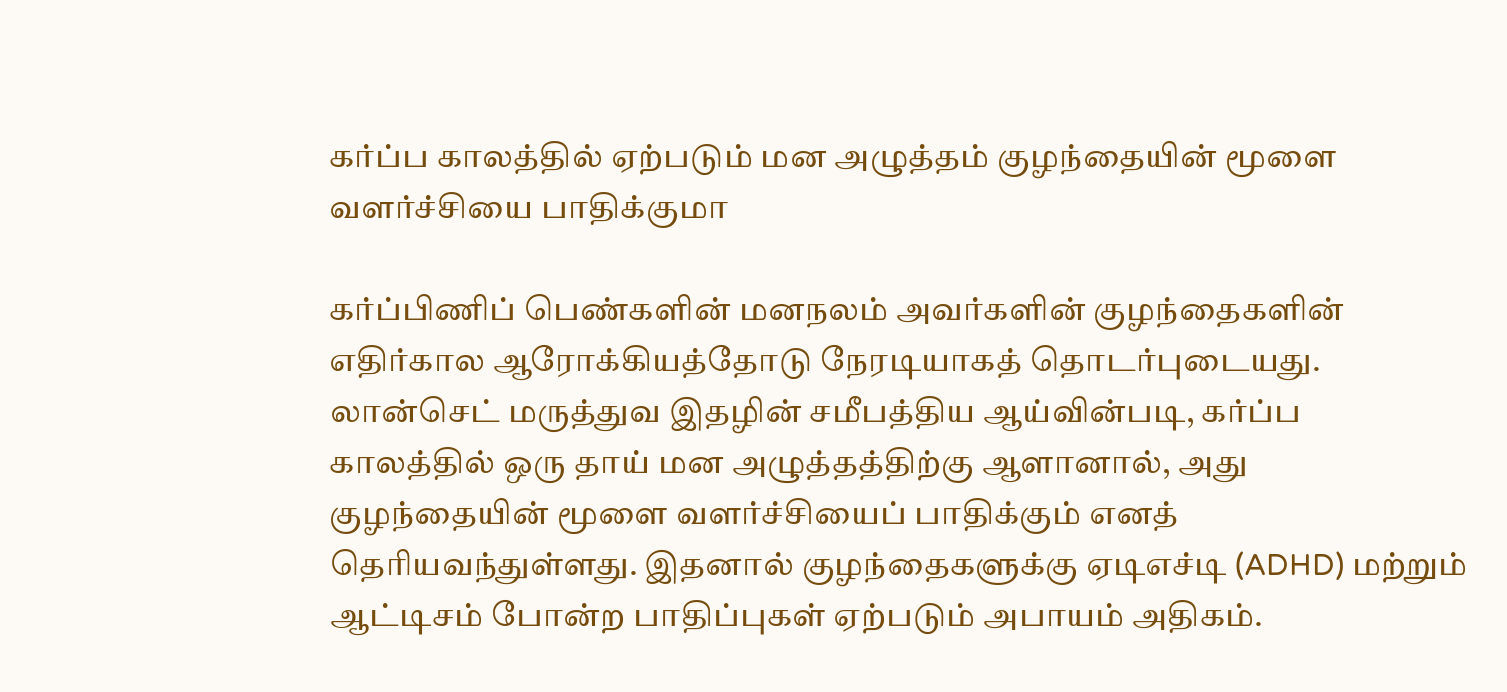கர்ப்ப காலத்தில் ஏற்படும் மன அழுத்தம் குழந்தையின் மூளை வளர்ச்சியை பாதிக்குமா

கர்ப்பிணிப் பெண்களின் மனநலம் அவர்களின் குழந்தைகளின் எதிர்கால ஆரோக்கியத்தோடு நேரடியாகத் தொடர்புடையது. லான்செட் மருத்துவ இதழின் சமீபத்திய ஆய்வின்படி, கர்ப்ப காலத்தில் ஒரு தாய் மன அழுத்தத்திற்கு ஆளானால், அது குழந்தையின் மூளை வளர்ச்சியைப் பாதிக்கும் எனத் தெரியவந்துள்ளது. இதனால் குழந்தைகளுக்கு ஏடிஎச்டி (ADHD) மற்றும் ஆட்டிசம் போன்ற பாதிப்புகள் ஏற்படும் அபாயம் அதிகம்.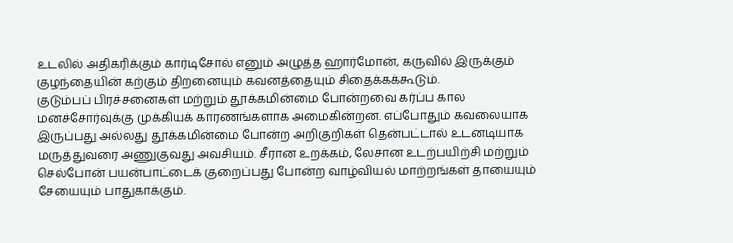உடலில் அதிகரிக்கும் கார்டிசோல் எனும் அழுத்த ஹார்மோன், கருவில் இருக்கும் குழந்தையின் கற்கும் திறனையும் கவனத்தையும் சிதைக்கக்கூடும்.
குடும்பப் பிரச்சனைகள் மற்றும் தூக்கமின்மை போன்றவை கர்ப்ப கால மனச்சோர்வுக்கு முக்கியக் காரணங்களாக அமைகின்றன. எப்போதும் கவலையாக இருப்பது அல்லது தூக்கமின்மை போன்ற அறிகுறிகள் தென்பட்டால் உடனடியாக மருத்துவரை அணுகுவது அவசியம். சீரான உறக்கம், லேசான உடற்பயிற்சி மற்றும் செல்போன் பயன்பாட்டைக் குறைப்பது போன்ற வாழ்வியல் மாற்றங்கள் தாயையும் சேயையும் பாதுகாக்கும்.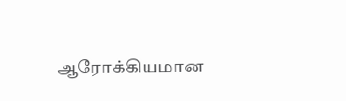ஆரோக்கியமான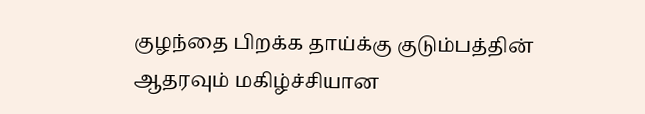குழந்தை பிறக்க தாய்க்கு குடும்பத்தின் ஆதரவும் மகிழ்ச்சியான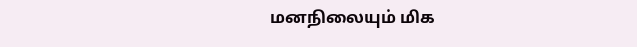மனநிலையும் மிக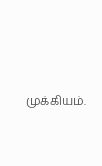முக்கியம்.